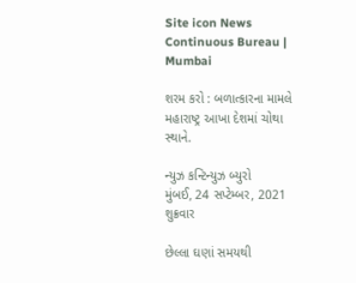Site icon News Continuous Bureau | Mumbai

શરમ કરો : બળાત્કારના મામલે મહારાષ્ટ્ર આખા દેશમાં ચોથા સ્થાને.

ન્યુઝ કન્ટિન્યુઝ બ્યુરો
મુંબઈ, 24 સપ્ટેમ્બર, 2021
શુક્રવાર

છેલ્લા ઘણાં સમયથી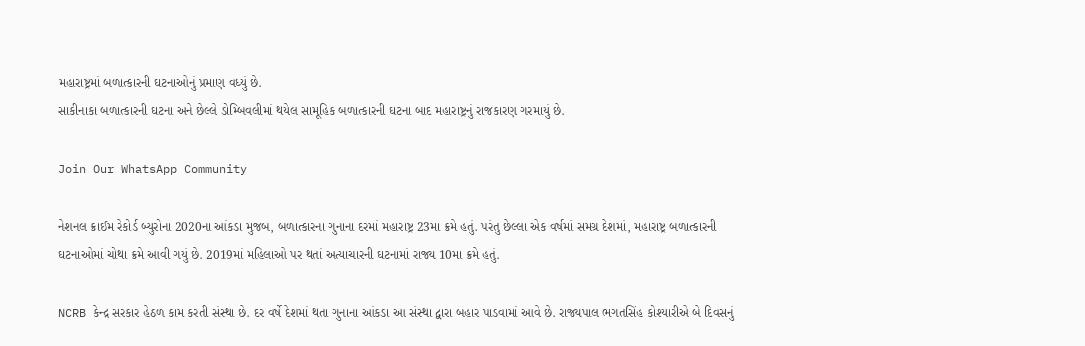મહારાષ્ટ્રમાં બળાત્કારની ઘટનાઓનું પ્રમાણ વધ્યું છે.
સાકીનાકા બળાત્કારની ઘટના અને છેલ્લે ડોમ્બિવલીમાં થયેલ સામૂહિક બળાત્કારની ઘટના બાદ મહારાષ્ટ્રનું રાજકારણ ગરમાયું છે.

Join Our WhatsApp Community

નેશનલ ક્રાઈમ રેકોર્ડ બ્યુરોના 2020ના આંકડા મુજબ, બળાત્કારના ગુનાના દરમાં મહારાષ્ટ્ર 23મા ક્રમે હતું. પરંતુ છેલ્લા એક વર્ષમાં સમગ્ર દેશમાં, મહારાષ્ટ્ર બળાત્કારની ઘટનાઓમાં ચોથા ક્રમે આવી ગયું છે. 2019માં મહિલાઓ પર થતાં અત્યાચારની ઘટનામાં રાજ્ય 10મા ક્રમે હતું.

NCRB કેન્દ્ર સરકાર હેઠળ કામ કરતી સંસ્થા છે. દર વર્ષે દેશમાં થતા ગુનાના આંકડા આ સંસ્થા દ્વારા બહાર પાડવામાં આવે છે. રાજ્યપાલ ભગતસિંહ કોશ્યારીએ બે દિવસનું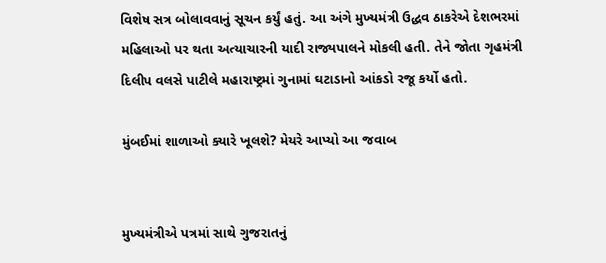વિશેષ સત્ર બોલાવવાનું સૂચન કર્યું હતું. આ અંગે મુખ્યમંત્રી ઉદ્ધવ ઠાકરેએ દેશભરમાં મહિલાઓ પર થતા અત્યાચારની યાદી રાજ્યપાલને મોકલી હતી. તેને જોતા ગૃહમંત્રી દિલીપ વલસે પાટીલે મહારાષ્ટ્રમાં ગુનામાં ઘટાડાનો આંકડો રજૂ કર્યો હતો.

મુંબઈમાં શાળાઓ ક્યારે ખૂલશે? મેયરે આપ્યો આ જવાબ


મુખ્યમંત્રીએ પત્રમાં સાથે ગુજરાતનું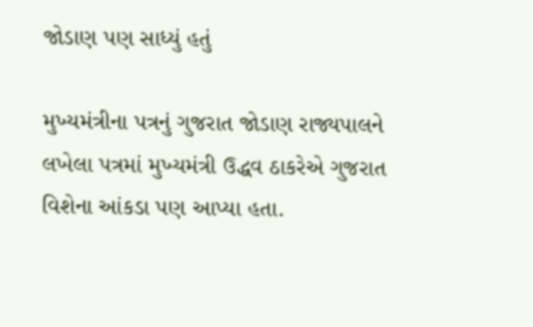જોડાણ પણ સાધ્યું હતું

મુખ્યમંત્રીના પત્રનું ગુજરાત જોડાણ રાજ્યપાલને લખેલા પત્રમાં મુખ્યમંત્રી ઉદ્ધવ ઠાકરેએ ગુજરાત વિશેના આંકડા પણ આપ્યા હતા.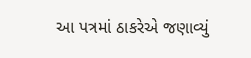આ પત્રમાં ઠાકરેએ જણાવ્યું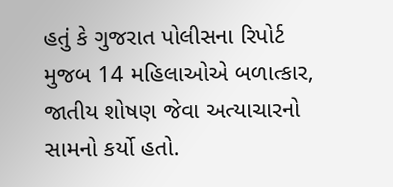હતું કે ગુજરાત પોલીસના રિપોર્ટ મુજબ 14 મહિલાઓએ બળાત્કાર, જાતીય શોષણ જેવા અત્યાચારનો સામનો કર્યો હતો.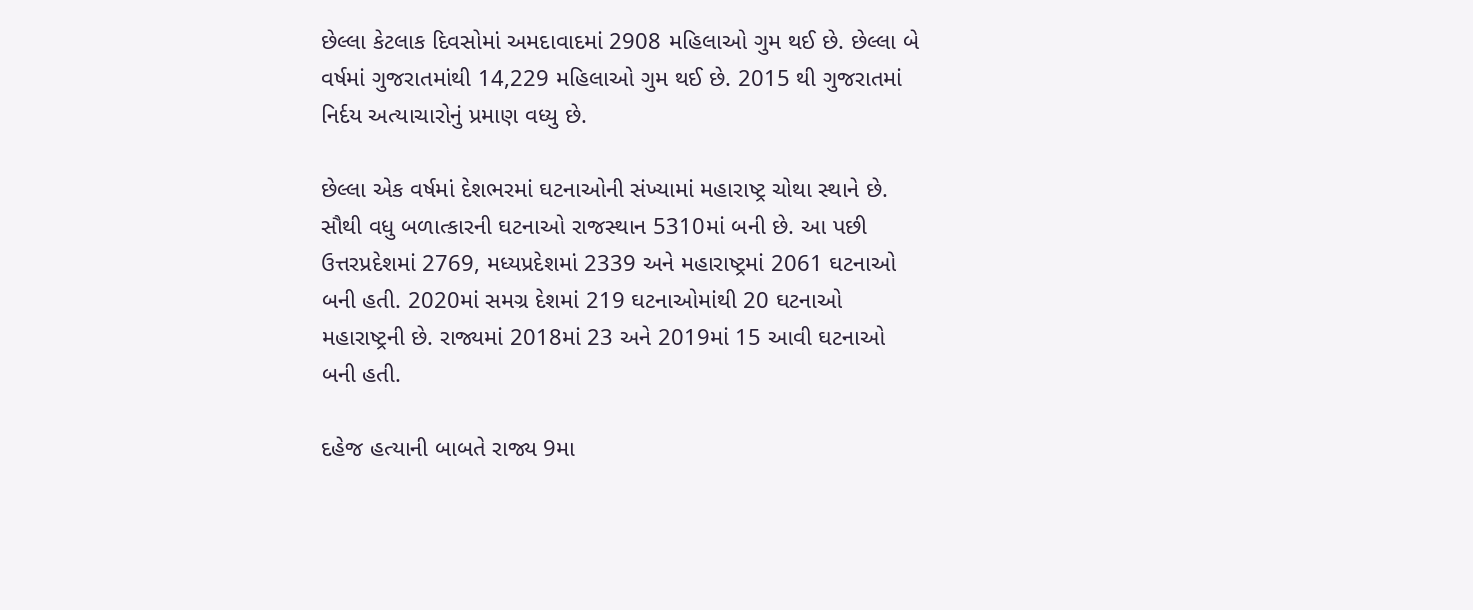છેલ્લા કેટલાક દિવસોમાં અમદાવાદમાં 2908 મહિલાઓ ગુમ થઈ છે. છેલ્લા બે વર્ષમાં ગુજરાતમાંથી 14,229 મહિલાઓ ગુમ થઈ છે. 2015 થી ગુજરાતમાં નિર્દય અત્યાચારોનું પ્રમાણ વધ્યુ છે.

છેલ્લા એક વર્ષમાં દેશભરમાં ઘટનાઓની સંખ્યામાં મહારાષ્ટ્ર ચોથા સ્થાને છે. સૌથી વધુ બળાત્કારની ઘટનાઓ રાજસ્થાન 5310માં બની છે. આ પછી ઉત્તરપ્રદેશમાં 2769, મધ્યપ્રદેશમાં 2339 અને મહારાષ્ટ્રમાં 2061 ઘટનાઓ બની હતી. 2020માં સમગ્ર દેશમાં 219 ઘટનાઓમાંથી 20 ઘટનાઓ મહારાષ્ટ્રની છે. રાજ્યમાં 2018માં 23 અને 2019માં 15 આવી ઘટનાઓ બની હતી.

દહેજ હત્યાની બાબતે રાજ્ય 9મા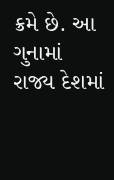ક્રમે છે. આ ગુનામાં રાજ્ય દેશમાં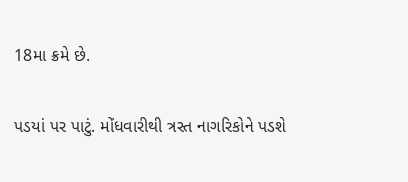18મા ક્રમે છે.

પડયાં પર પાટું. મોંધવારીથી ત્રસ્ત નાગરિકોને પડશે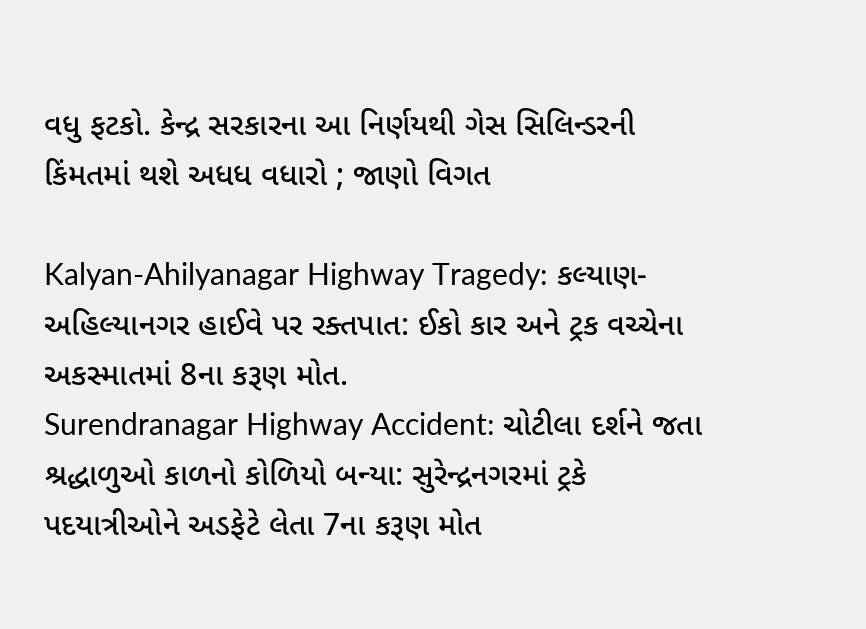વધુ ફટકો. કેન્દ્ર સરકારના આ નિર્ણયથી ગેસ સિલિન્ડરની કિંમતમાં થશે અધધ વધારો ; જાણો વિગત

Kalyan-Ahilyanagar Highway Tragedy: કલ્યાણ-અહિલ્યાનગર હાઈવે પર રક્તપાત: ઈકો કાર અને ટ્રક વચ્ચેના અકસ્માતમાં 8ના કરૂણ મોત.
Surendranagar Highway Accident: ચોટીલા દર્શને જતા શ્રદ્ધાળુઓ કાળનો કોળિયો બન્યા: સુરેન્દ્રનગરમાં ટ્રકે પદયાત્રીઓને અડફેટે લેતા 7ના કરૂણ મોત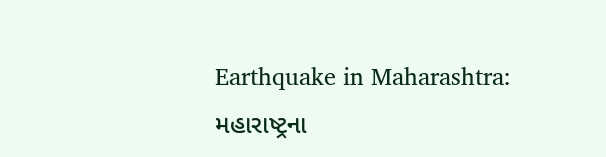Earthquake in Maharashtra: મહારાષ્ટ્રના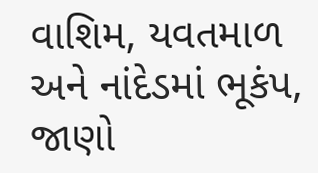વાશિમ, યવતમાળ અને નાંદેડમાં ભૂકંપ, જાણો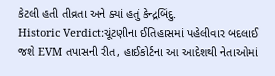કેટલી હતી તીવ્રતા અને ક્યાં હતું કેન્દ્રબિંદુ.
Historic Verdict:ચૂંટણીના ઈતિહાસમાં પહેલીવાર બદલાઈ જશે EVM તપાસની રીત, હાઈકોર્ટના આ આદેશથી નેતાઓમાં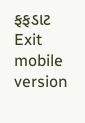ફફડાટ
Exit mobile version